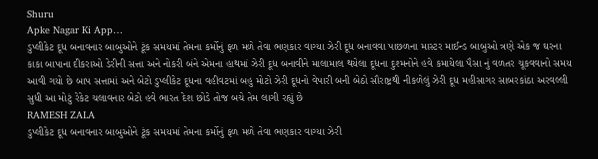Shuru
Apke Nagar Ki App…
ડુપ્લીકેટ દૂધ બનાવનાર બાબુઓને ટૂંક સમયમાં તેમના કર્મોનું ફળ મળે તેવા ભણકાર વાગ્યા ઝેરી દૂધ બનાવવા પાછળના માસ્ટર માઈન્ડ બાબુઓ ત્રણે એક જ ઘરના કાકા બાપાના દીકરાઓ ડેરીની સત્તા અને નોકરી બંને એમના હાથમાં ઝેરી દૂધ બનાવીને માલામાલ થયેલા દૂધના દુશ્મનોને હવે કમાયેલા પૈસા નું વળતર ચૂકવવાનો સમય આવી ગયો છે બાપ સત્તામાં અને બેટો ડુપ્લીકેટ દૂધના વહીવટમાં બહુ મોટો ઝેરી દૂધનો વેપારી બની બેઠો સૌરાષ્ટ્રથી નીકળેલું ઝેરી દૂધ મહીસાગર સાબરકાંઠા અરવલ્લી સુધી આ મોટું રેકેટ ચલાવનાર બેટો હવે ભારત દેશ છોડે તોજ બચે તેમ લાગી રહ્યું છે
RAMESH ZALA
ડુપ્લીકેટ દૂધ બનાવનાર બાબુઓને ટૂંક સમયમાં તેમના કર્મોનું ફળ મળે તેવા ભણકાર વાગ્યા ઝેરી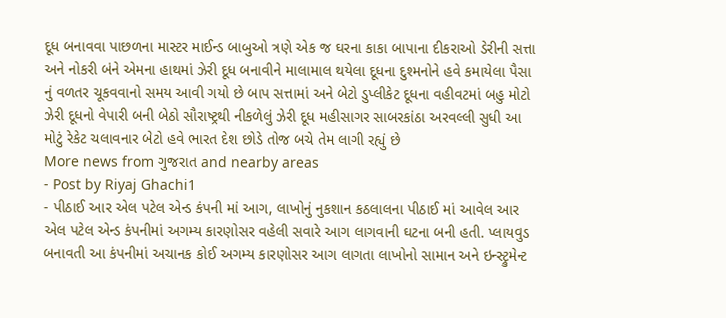દૂધ બનાવવા પાછળના માસ્ટર માઈન્ડ બાબુઓ ત્રણે એક જ ઘરના કાકા બાપાના દીકરાઓ ડેરીની સત્તા અને નોકરી બંને એમના હાથમાં ઝેરી દૂધ બનાવીને માલામાલ થયેલા દૂધના દુશ્મનોને હવે કમાયેલા પૈસા નું વળતર ચૂકવવાનો સમય આવી ગયો છે બાપ સત્તામાં અને બેટો ડુપ્લીકેટ દૂધના વહીવટમાં બહુ મોટો ઝેરી દૂધનો વેપારી બની બેઠો સૌરાષ્ટ્રથી નીકળેલું ઝેરી દૂધ મહીસાગર સાબરકાંઠા અરવલ્લી સુધી આ મોટું રેકેટ ચલાવનાર બેટો હવે ભારત દેશ છોડે તોજ બચે તેમ લાગી રહ્યું છે
More news from ગુજરાત and nearby areas
- Post by Riyaj Ghachi1
- પીઠાઈ આર એલ પટેલ એન્ડ કંપની માં આગ, લાખોનું નુકશાન કઠલાલના પીઠાઈ માં આવેલ આર એલ પટેલ એન્ડ કંપનીમાં અગમ્ય કારણોસર વહેલી સવારે આગ લાગવાની ઘટના બની હતી. પ્લાયવુડ બનાવતી આ કંપનીમાં અચાનક કોઈ અગમ્ય કારણોસર આગ લાગતા લાખોનો સામાન અને ઇન્સ્ટ્રુમેન્ટ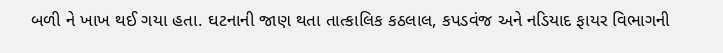બળી ને ખાખ થઈ ગયા હતા. ઘટનાની જાણ થતા તાત્કાલિક કઠલાલ, કપડવંજ અને નડિયાદ ફાયર વિભાગની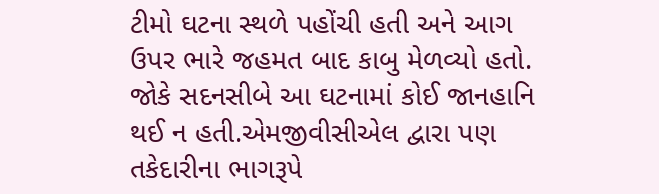ટીમો ઘટના સ્થળે પહોંચી હતી અને આગ ઉપર ભારે જહમત બાદ કાબુ મેળવ્યો હતો. જોકે સદનસીબે આ ઘટનામાં કોઈ જાનહાનિ થઈ ન હતી.એમજીવીસીએલ દ્વારા પણ તકેદારીના ભાગરૂપે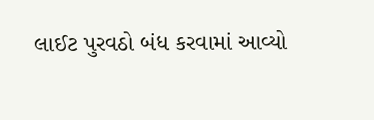લાઈટ પુરવઠો બંધ કરવામાં આવ્યો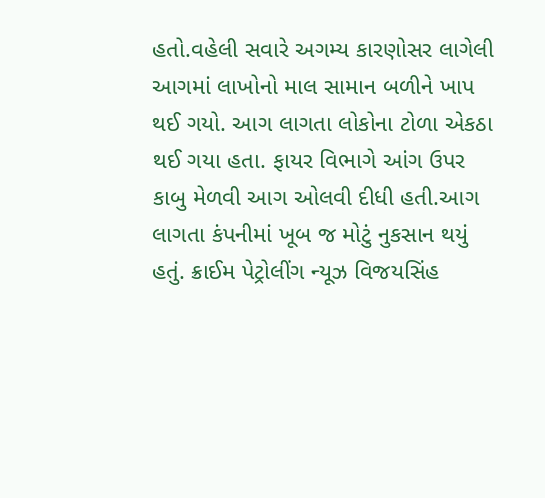હતો.વહેલી સવારે અગમ્ય કારણોસર લાગેલી આગમાં લાખોનો માલ સામાન બળીને ખાપ થઈ ગયો. આગ લાગતા લોકોના ટોળા એકઠા થઈ ગયા હતા. ફાયર વિભાગે આંગ ઉપર કાબુ મેળવી આગ ઓલવી દીધી હતી.આગ લાગતા કંપનીમાં ખૂબ જ મોટું નુકસાન થયું હતું. ક્રાઈમ પેટ્રોલીંગ ન્યૂઝ વિજયસિંહ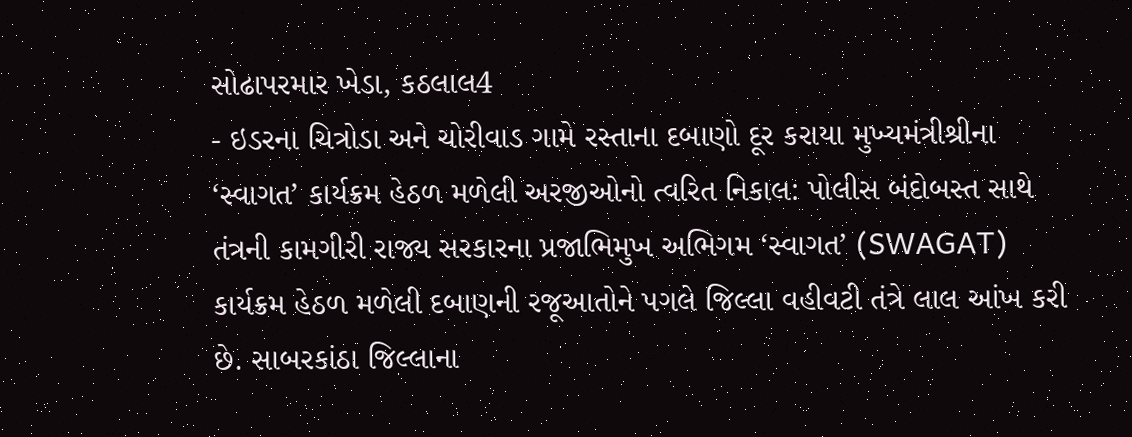સોઢાપરમાર ખેડા, કઠલાલ4
- ઇડરના ચિત્રોડા અને ચોરીવાડ ગામે રસ્તાના દબાણો દૂર કરાયા મુખ્યમંત્રીશ્રીના ‘સ્વાગત’ કાર્યક્રમ હેઠળ મળેલી અરજીઓનો ત્વરિત નિકાલ: પોલીસ બંદોબસ્ત સાથે તંત્રની કામગીરી રાજ્ય સરકારના પ્રજાભિમુખ અભિગમ ‘સ્વાગત’ (SWAGAT) કાર્યક્રમ હેઠળ મળેલી દબાણની રજૂઆતોને પગલે જિલ્લા વહીવટી તંત્રે લાલ આંખ કરી છે. સાબરકાંઠા જિલ્લાના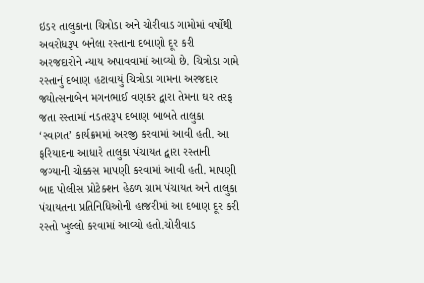ઇડર તાલુકાના ચિત્રોડા અને ચોરીવાડ ગામોમાં વર્ષોથી અવરોધરૂપ બનેલા રસ્તાના દબાણો દૂર કરી અરજદારોને ન્યાય અપાવવામાં આવ્યો છે. ચિત્રોડા ગામે રસ્તાનું દબાણ હટાવાયું ચિત્રોડા ગામના અરજદાર જ્યોત્સનાબેન મગનભાઈ વણકર દ્વારા તેમના ઘર તરફ જતા રસ્તામાં નડતરરૂપ દબાણ બાબતે તાલુકા ‘સ્વાગત’ કાર્યક્રમમાં અરજી કરવામાં આવી હતી. આ ફરિયાદના આધારે તાલુકા પંચાયત દ્વારા રસ્તાની જગ્યાની ચોક્કસ માપણી કરવામાં આવી હતી. માપણી બાદ પોલીસ પ્રોટેક્શન હેઠળ ગ્રામ પંચાયત અને તાલુકા પંચાયતના પ્રતિનિધિઓની હાજરીમાં આ દબાણ દૂર કરી રસ્તો ખુલ્લો કરવામાં આવ્યો હતો.ચોરીવાડ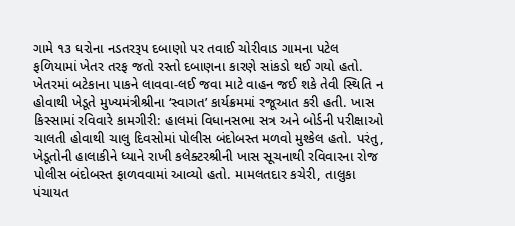ગામે ૧૩ ઘરોના નડતરરૂપ દબાણો પર તવાઈ ચોરીવાડ ગામના પટેલ ફળિયામાં ખેતર તરફ જતો રસ્તો દબાણના કારણે સાંકડો થઈ ગયો હતો. ખેતરમાં બટેકાના પાકને લાવવા-લઈ જવા માટે વાહન જઈ શકે તેવી સ્થિતિ ન હોવાથી ખેડૂતે મુખ્યમંત્રીશ્રીના ‘સ્વાગત’ કાર્યક્રમમાં રજૂઆત કરી હતી. ખાસ કિસ્સામાં રવિવારે કામગીરી: હાલમાં વિધાનસભા સત્ર અને બોર્ડની પરીક્ષાઓ ચાલતી હોવાથી ચાલુ દિવસોમાં પોલીસ બંદોબસ્ત મળવો મુશ્કેલ હતો. પરંતુ, ખેડૂતોની હાલાકીને ધ્યાને રાખી કલેક્ટરશ્રીની ખાસ સૂચનાથી રવિવારના રોજ પોલીસ બંદોબસ્ત ફાળવવામાં આવ્યો હતો. મામલતદાર કચેરી, તાલુકા પંચાયત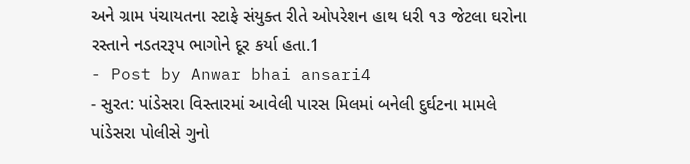અને ગ્રામ પંચાયતના સ્ટાફે સંયુક્ત રીતે ઓપરેશન હાથ ધરી ૧૩ જેટલા ઘરોના રસ્તાને નડતરરૂપ ભાગોને દૂર કર્યા હતા.1
- Post by Anwar bhai ansari4
- સુરત: પાંડેસરા વિસ્તારમાં આવેલી પારસ મિલમાં બનેલી દુર્ઘટના મામલે પાંડેસરા પોલીસે ગુનો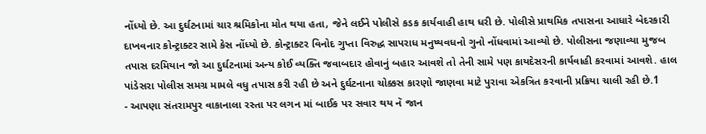નોંધ્યો છે. આ દુર્ઘટનામાં ચાર શ્રમિકોના મોત થયા હતા, જેને લઈને પોલીસે કડક કાર્યવાહી હાથ ધરી છે. પોલીસે પ્રાથમિક તપાસના આધારે બેદરકારી દાખવનાર કોન્ટ્રાક્ટર સામે કેસ નોંધ્યો છે. કોન્ટ્રાક્ટર વિનોદ ગુપ્તા વિરુદ્ધ સાપરાધ મનુષ્યવધનો ગુનો નોંધવામાં આવ્યો છે. પોલીસના જણાવ્યા મુજબ તપાસ દરમિયાન જો આ દુર્ઘટનામાં અન્ય કોઈ વ્યક્તિ જવાબદાર હોવાનું બહાર આવશે તો તેની સામે પણ કાયદેસરની કાર્યવાહી કરવામાં આવશે. હાલ પાંડેસરા પોલીસ સમગ્ર મામલે વધુ તપાસ કરી રહી છે અને દુર્ઘટનાના ચોક્કસ કારણો જાણવા માટે પુરાવા એકત્રિત કરવાની પ્રક્રિયા ચાલી રહી છે.1
- આપણા સંતરામપુર વાકાનાલા રસ્તા પર લગન માં બાઈક પર સવાર થય નૅ જાન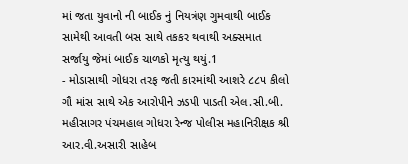માં જતા યુવાનો ની બાઈક નું નિયત્રંણ ગુમવાથી બાઈક સામેથી આવતી બસ સાથે તકકર થવાથી અક્સમાત સર્જાયુ જેમાં બાઈક ચાળકો મૃત્યુ થયું.1
- મોડાસાથી ગોધરા તરફ જતી કારમાંથી આશરે ૮૮૫ કીલો ગૌ માંસ સાથે એક આરોપીને ઝડપી પાડતી એલ.સી.બી. મહીસાગર પંચમહાલ ગોધરા રેન્જ પોલીસ મહાનિરીક્ષક શ્રી આર.વી.અસારી સાહેબ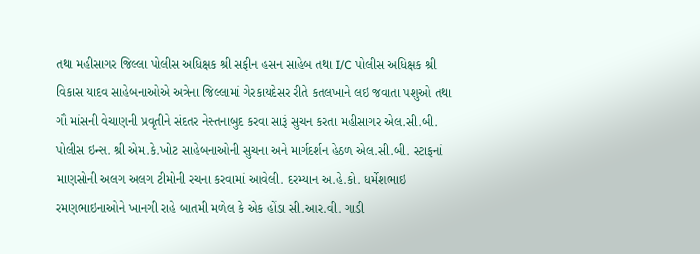તથા મહીસાગર જિલ્લા પોલીસ અધિક્ષક શ્રી સફીન હસન સાહેબ તથા I/C પોલીસ અધિક્ષક શ્રી વિકાસ યાદવ સાહેબનાઓએ અત્રેના જિલ્લામાં ગેરકાયદેસર રીતે કતલખાને લઇ જવાતા પશુઓ તથા ગૌ માંસની વેચાણની પ્રવૃતીને સંદતર નેસ્તનાબુદ કરવા સારૂં સુચન કરતા મહીસાગર એલ.સી.બી. પોલીસ ઇન્સ. શ્રી એમ.કે.ખોટ સાહેબનાઓની સુચના અને માર્ગદર્શન હેઠળ એલ.સી.બી. સ્ટાફનાં માણસોની અલગ અલગ ટીમોની રચના કરવામાં આવેલી. દરમ્યાન અ.હે.કો. ધર્મેશભાઇ રમણભાઇનાઓને ખાનગી રાહે બાતમી મળેલ કે એક હોંડા સી.આર.વી. ગાડી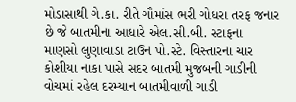મોડાસાથી ગે.કા. રીતે ગૌમાંસ ભરી ગોધરા તરફ જનાર છે જે બાતમીના આધારે એલ.સી.બી. સ્ટાફના માણસો લુણાવાડા ટાઉન પો.સ્ટે. વિસ્તારના ચાર કોશીયા નાકા પાસે સદર બાતમી મુજબની ગાડીની વોચમાં રહેલ દરમ્યાન બાતમીવાળી ગાડી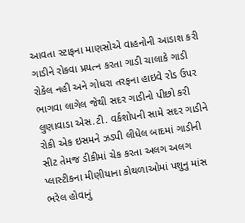આવતા સ્ટાફના માણસોએ વાહનોની આડાશ કરી ગાડીને રોકવા પ્રયત્ન કરતા ગાડી ચાલાકે ગાડી રોકેલ નહી અને ગોધરા તરફના હાઇવે રોડ ઉપર ભાગવા લાગેલ જેથી સદર ગાડીનો પીછો કરી લુણાવાડા એસ.ટી. વર્કશોપની સામે સદર ગાડીને રોકી એક ઇસમને ઝડપી લીધેલ બાદમાં ગાડીની સીટ તેમજ ડીકીમાં ચેક કરતા અલગ અલગ પ્લાસ્ટીકના મીણીયાના કોથળાઓમાં પશુનુ માંસ ભરેલ હોવાનું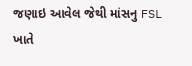જણાઇ આવેલ જેથી માંસનુ FSL ખાતે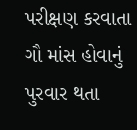પરીક્ષણ કરવાતા ગૌ માંસ હોવાનું પુરવાર થતા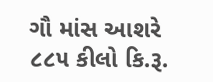ગૌ માંસ આશરે ૮૮૫ કીલો કિ.રૂ.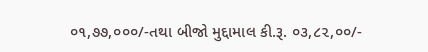૦૧,૭૭,૦૦૦/-તથા બીજો મુદ્દામાલ કી.રૂ. ૦૩,૮૨,૦૦/-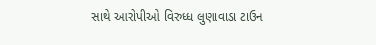સાથે આરોપીઓ વિરુધ્ધ લુણાવાડા ટાઉન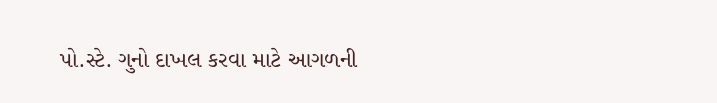પો.સ્ટે. ગુનો દાખલ કરવા માટે આગળની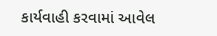કાર્યવાહી કરવામાં આવેલ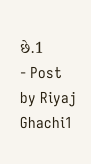છે.1
- Post by Riyaj Ghachi1